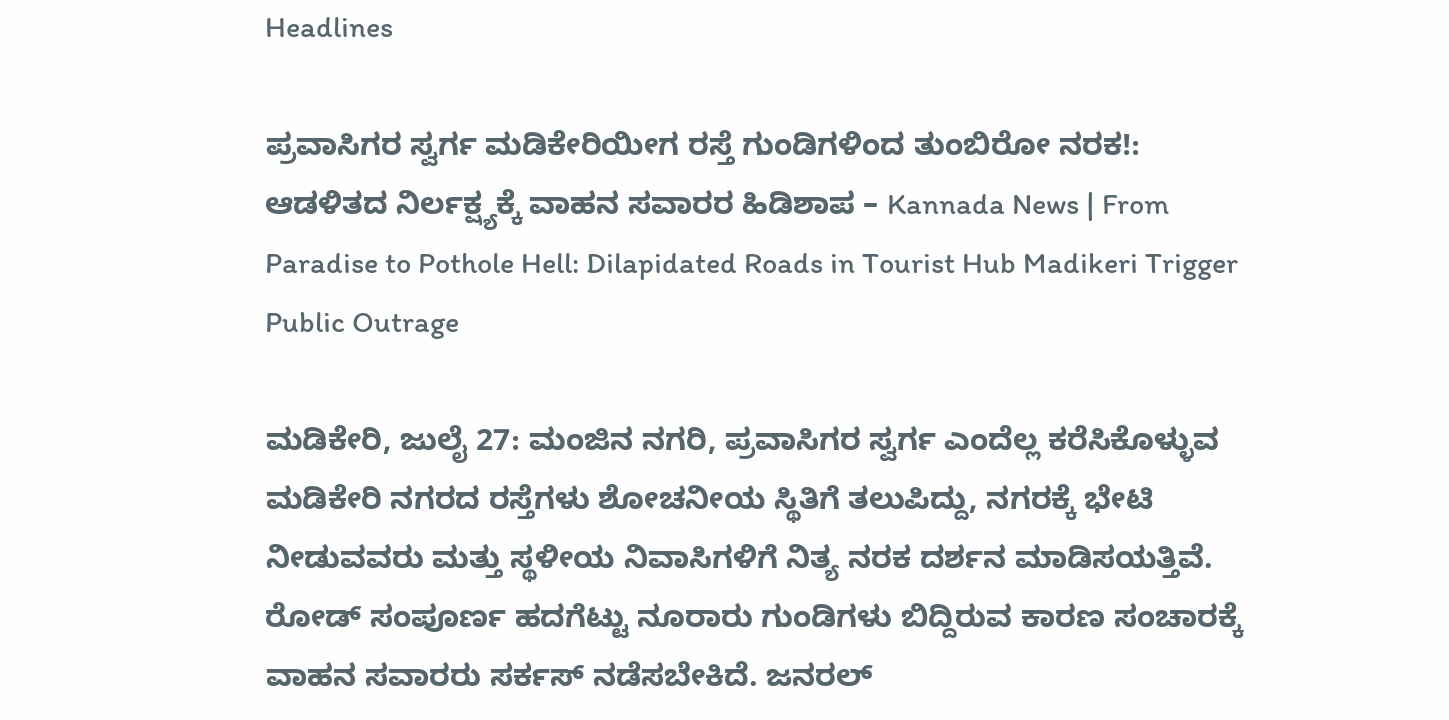Headlines

ಪ್ರವಾಸಿಗರ ಸ್ವರ್ಗ ಮಡಿಕೇರಿಯೀಗ ರಸ್ತೆ ಗುಂಡಿಗಳಿಂದ ತುಂಬಿರೋ ನರಕ!: ಆಡಳಿತದ ನಿರ್ಲಕ್ಷ್ಯಕ್ಕೆ ವಾಹನ ಸವಾರರ ಹಿಡಿಶಾಪ – Kannada News | From Paradise to Pothole Hell: Dilapidated Roads in Tourist Hub Madikeri Trigger Public Outrage

ಮಡಿಕೇರಿ, ಜುಲೈ 27: ಮಂಜಿನ ನಗರಿ, ಪ್ರವಾಸಿಗರ ಸ್ವರ್ಗ ಎಂದೆಲ್ಲ ಕರೆಸಿಕೊಳ್ಳುವ ಮಡಿಕೇರಿ ನಗರದ ರಸ್ತೆಗಳು ಶೋಚನೀಯ ಸ್ಥಿತಿಗೆ ತಲುಪಿದ್ದು, ನಗರಕ್ಕೆ ಭೇಟಿ ನೀಡುವವರು ಮತ್ತು ಸ್ಥಳೀಯ ನಿವಾಸಿಗಳಿಗೆ ನಿತ್ಯ ನರಕ ದರ್ಶನ ಮಾಡಿಸಯತ್ತಿವೆ. ರೋಡ್ ಸಂಪೂರ್ಣ ಹದಗೆಟ್ಟು ನೂರಾರು ಗುಂಡಿಗಳು ಬಿದ್ದಿರುವ ಕಾರಣ ಸಂಚಾರಕ್ಕೆ ವಾಹನ ಸವಾರರು ಸರ್ಕಸ್ ನಡೆಸಬೇಕಿದೆ. ಜನರಲ್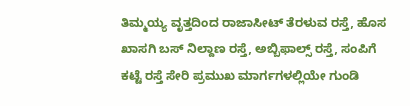ತಿಮ್ಮಯ್ಯ ವೃತ್ತದಿಂದ ರಾಜಾಸೀಟ್ ತೆರಳುವ ರಸ್ತೆ, ಹೊಸ ಖಾಸಗಿ ಬಸ್ ನಿಲ್ದಾಣ ರಸ್ತೆ, ಅಬ್ಬಿಫಾಲ್ಸ್ ರಸ್ತೆ, ಸಂಪಿಗೆ ಕಟ್ಟೆ ರಸ್ತೆ ಸೇರಿ ಪ್ರಮುಖ ಮಾರ್ಗಗಳಲ್ಲಿಯೇ ಗುಂಡಿ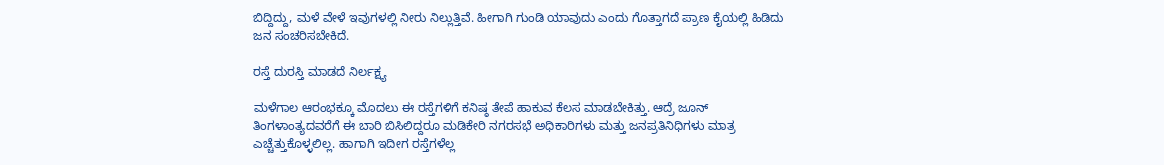ಬಿದ್ದಿದ್ದು, ಮಳೆ ವೇಳೆ ಇವುಗಳಲ್ಲಿ ನೀರು ನಿಲ್ಲುತ್ತಿವೆ. ಹೀಗಾಗಿ ಗುಂಡಿ ಯಾವುದು ಎಂದು ಗೊತ್ತಾಗದೆ ಪ್ರಾಣ ಕೈಯಲ್ಲಿ ಹಿಡಿದು ಜನ ಸಂಚರಿಸಬೇಕಿದೆ.

ರಸ್ತೆ ದುರಸ್ತಿ ಮಾಡದೆ ನಿರ್ಲಕ್ಷ್ಯ

ಮಳೆಗಾಲ ಆರಂಭಕ್ಕೂ ಮೊದಲು ಈ ರಸ್ತೆಗಳಿಗೆ ಕನಿಷ್ಠ ತೇಪೆ ಹಾಕುವ ಕೆಲಸ ಮಾಡಬೇಕಿತ್ತು. ಆದ್ರೆ ಜೂನ್ ತಿಂಗಳಾಂತ್ಯದವರೆಗೆ ಈ ಬಾರಿ ಬಿಸಿಲಿದ್ದರೂ ಮಡಿಕೇರಿ ನಗರಸಭೆ ಅಧಿಕಾರಿಗಳು ಮತ್ತು ಜನಪ್ರತಿನಿಧಿಗಳು ಮಾತ್ರ ಎಚ್ಚೆತ್ತುಕೊಳ್ಳಲಿಲ್ಲ. ಹಾಗಾಗಿ ಇದೀಗ ರಸ್ತೆಗಳೆಲ್ಲ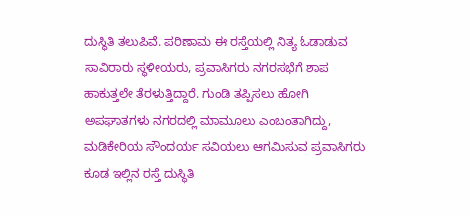ದುಸ್ಥಿತಿ ತಲುಪಿವೆ. ಪರಿಣಾಮ ಈ ರಸ್ತೆಯಲ್ಲಿ ನಿತ್ಯ ಓಡಾಡುವ ಸಾವಿರಾರು ಸ್ಥಳೀಯರು, ಪ್ರವಾಸಿಗರು ನಗರಸಭೆಗೆ ಶಾಪ ಹಾಕುತ್ತಲೇ ತೆರಳುತ್ತಿದ್ದಾರೆ. ಗುಂಡಿ ತಪ್ಪಿಸಲು ಹೋಗಿ ಅಪಘಾತಗಳು ನಗರದಲ್ಲಿ ಮಾಮೂಲು ಎಂಬಂತಾಗಿದ್ದು, ಮಡಿಕೇರಿಯ ಸೌಂದರ್ಯ ಸವಿಯಲು ಆಗಮಿಸುವ ಪ್ರವಾಸಿಗರು ಕೂಡ ಇಲ್ಲಿನ ರಸ್ತೆ ದುಸ್ಥಿತಿ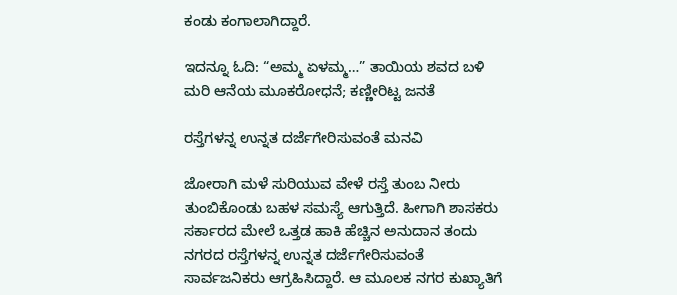ಕಂಡು ಕಂಗಾಲಾಗಿದ್ದಾರೆ.

ಇದನ್ನೂ ಓದಿ: “ಅಮ್ಮ ಏಳಮ್ಮ…” ತಾಯಿಯ ಶವದ ಬಳಿ ಮರಿ ಆನೆಯ ಮೂಕರೋಧನೆ; ಕಣ್ಣೀರಿಟ್ಟ ಜನತೆ

ರಸ್ತೆಗಳನ್ನ ಉನ್ನತ ದರ್ಜೆಗೇರಿಸುವಂತೆ ಮನವಿ

ಜೋರಾಗಿ ಮಳೆ ಸುರಿಯುವ ವೇಳೆ ರಸ್ತೆ ತುಂಬ ನೀರು ತುಂಬಿಕೊಂಡು ಬಹಳ ಸಮಸ್ಯೆ ಆಗುತ್ತಿದೆ. ಹೀಗಾಗಿ ಶಾಸಕರು ಸರ್ಕಾರದ ಮೇಲೆ ಒತ್ತಡ ಹಾಕಿ ಹೆಚ್ಚಿನ ಅನುದಾನ ತಂದು ನಗರದ ರಸ್ತೆಗಳನ್ನ ಉನ್ನತ ದರ್ಜೆಗೇರಿಸುವಂತೆ ಸಾರ್ವಜನಿಕರು ಆಗ್ರಹಿಸಿದ್ದಾರೆ. ಆ ಮೂಲಕ ನಗರ ಕುಖ್ಯಾತಿಗೆ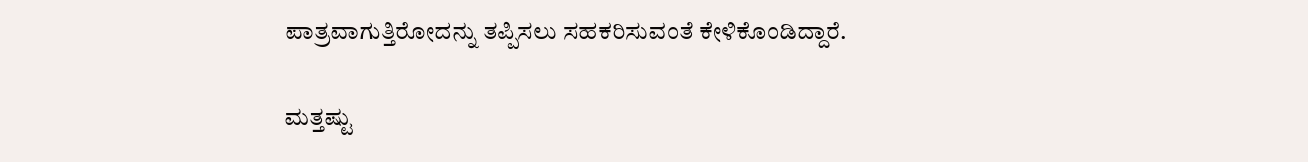ಪಾತ್ರವಾಗುತ್ತಿರೋದನ್ನು ತಪ್ಪಿಸಲು ಸಹಕರಿಸುವಂತೆ ಕೇಳಿಕೊಂಡಿದ್ದಾರೆ.

ಮತ್ತಷ್ಟು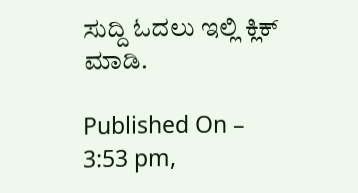ಸುದ್ದಿ ಓದಲು ಇಲ್ಲಿ ಕ್ಲಿಕ್ ಮಾಡಿ.

Published On – 3:53 pm,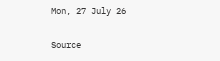Mon, 27 July 26

Source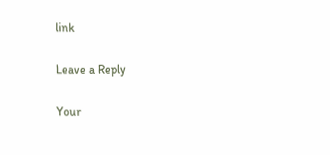link

Leave a Reply

Your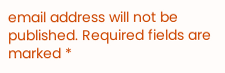email address will not be published. Required fields are marked *